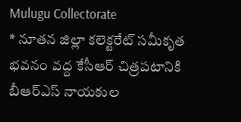Mulugu Collectorate
* నూతన జిల్లా కలెక్టరేట్ సమీకృత భవనం వద్ద కేసీఆర్ చిత్రపటానికి బీఆర్ఎస్ నాయకుల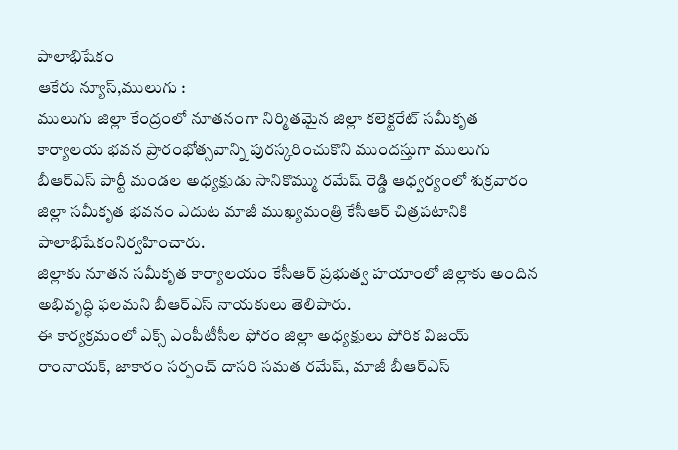పాలాభిషేకం
ఆకేరు న్యూస్,ములుగు :
ములుగు జిల్లా కేంద్రంలో నూతనంగా నిర్మితమైన జిల్లా కలెక్టరేట్ సమీకృత కార్యాలయ భవన ప్రారంభోత్సవాన్ని పురస్కరించుకొని ముందస్తుగా ములుగు బీఆర్ఎస్ పార్టీ మండల అధ్యక్షుడు సానికొమ్ము రమేష్ రెడ్డి ఆధ్వర్యంలో శుక్రవారం జిల్లా సమీకృత భవనం ఎదుట మాజీ ముఖ్యమంత్రి కేసీఆర్ చిత్రపటానికి పాలాభిషేకంనిర్వహించారు.
జిల్లాకు నూతన సమీకృత కార్యాలయం కేసీఆర్ ప్రభుత్వ హయాంలో జిల్లాకు అందిన అభివృద్ధి ఫలమని బీఆర్ఎస్ నాయకులు తెలిపారు.
ఈ కార్యక్రమంలో ఎక్స్ ఎంపీటీసీల ఫోరం జిల్లా అధ్యక్షులు పోరిక విజయ్ రాంనాయక్, జాకారం సర్పంచ్ దాసరి సమత రమేష్, మాజీ బీఆర్ఎస్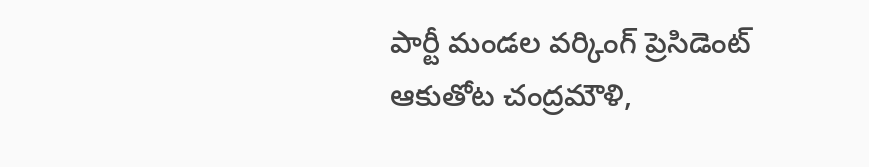పార్టీ మండల వర్కింగ్ ప్రెసిడెంట్ ఆకుతోట చంద్రమౌళి,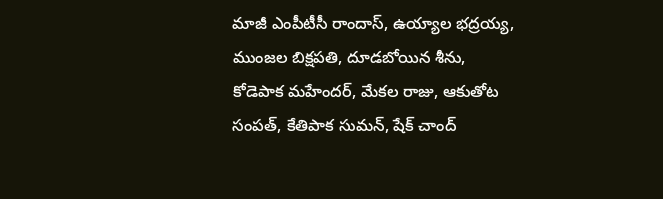మాజీ ఎంపీటీసీ రాందాస్, ఉయ్యాల భద్రయ్య, ముంజల బిక్షపతి, దూడబోయిన శీను, కోడెపాక మహేందర్, మేకల రాజు, ఆకుతోట సంపత్, కేతిపాక సుమన్, షేక్ చాంద్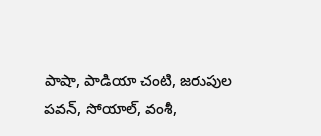పాషా, పాడియా చంటి, జరుపుల పవన్, సోయాల్, వంశీ,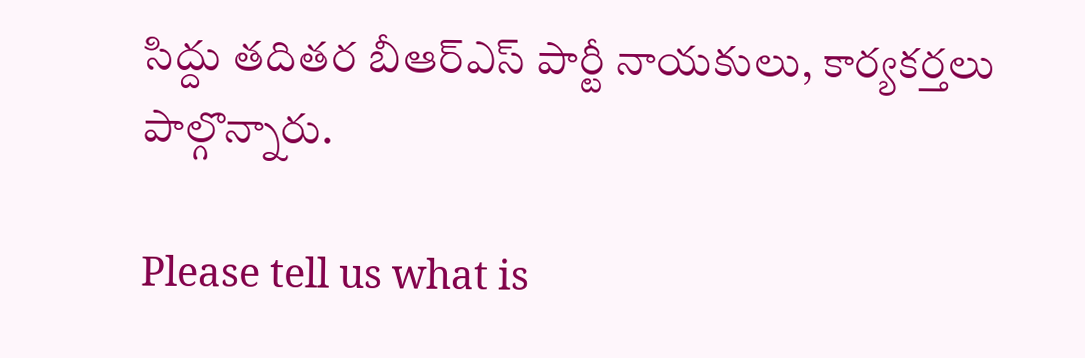సిద్దు తదితర బీఆర్ఎస్ పార్టీ నాయకులు, కార్యకర్తలు పాల్గొన్నారు.

Please tell us what is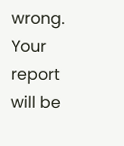wrong. Your report will be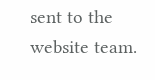sent to the website team.